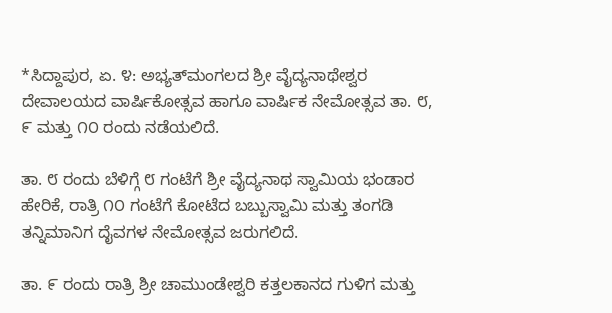*ಸಿದ್ದಾಪುರ, ಏ. ೪: ಅಭ್ಯತ್‌ಮಂಗಲದ ಶ್ರೀ ವೈದ್ಯನಾಥೇಶ್ವರ ದೇವಾಲಯದ ವಾರ್ಷಿಕೋತ್ಸವ ಹಾಗೂ ವಾರ್ಷಿಕ ನೇಮೋತ್ಸವ ತಾ. ೮, ೯ ಮತ್ತು ೧೦ ರಂದು ನಡೆಯಲಿದೆ.

ತಾ. ೮ ರಂದು ಬೆಳಿಗ್ಗೆ ೮ ಗಂಟೆಗೆ ಶ್ರೀ ವೈದ್ಯನಾಥ ಸ್ವಾಮಿಯ ಭಂಡಾರ ಹೇರಿಕೆ, ರಾತ್ರಿ ೧೦ ಗಂಟೆಗೆ ಕೋಟೆದ ಬಬ್ಬುಸ್ವಾಮಿ ಮತ್ತು ತಂಗಡಿ ತನ್ನಿಮಾನಿಗ ದೈವಗಳ ನೇಮೋತ್ಸವ ಜರುಗಲಿದೆ.

ತಾ. ೯ ರಂದು ರಾತ್ರಿ ಶ್ರೀ ಚಾಮುಂಡೇಶ್ವರಿ ಕತ್ತಲಕಾನದ ಗುಳಿಗ ಮತ್ತು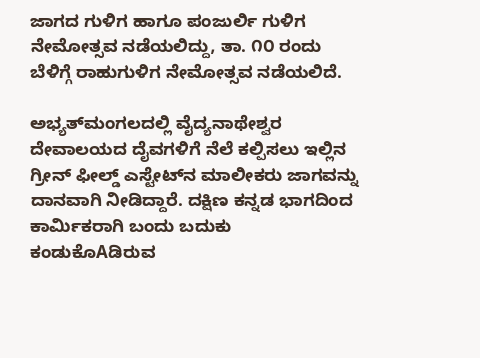ಜಾಗದ ಗುಳಿಗ ಹಾಗೂ ಪಂಜುರ್ಲಿ ಗುಳಿಗ ನೇಮೋತ್ಸವ ನಡೆಯಲಿದ್ದು, ತಾ. ೧೦ ರಂದು ಬೆಳಿಗ್ಗೆ ರಾಹುಗುಳಿಗ ನೇಮೋತ್ಸವ ನಡೆಯಲಿದೆ.

ಅಭ್ಯತ್‌ಮಂಗಲದಲ್ಲಿ ವೈದ್ಯನಾಥೇಶ್ವರ ದೇವಾಲಯದ ದೈವಗಳಿಗೆ ನೆಲೆ ಕಲ್ಪಿಸಲು ಇಲ್ಲಿನ ಗ್ರೀನ್ ಫೀಲ್ಡ್ ಎಸ್ಟೇಟ್‌ನ ಮಾಲೀಕರು ಜಾಗವನ್ನು ದಾನವಾಗಿ ನೀಡಿದ್ದಾರೆ. ದಕ್ಷಿಣ ಕನ್ನಡ ಭಾಗದಿಂದ ಕಾರ್ಮಿಕರಾಗಿ ಬಂದು ಬದುಕು ಕಂಡುಕೊAಡಿರುವ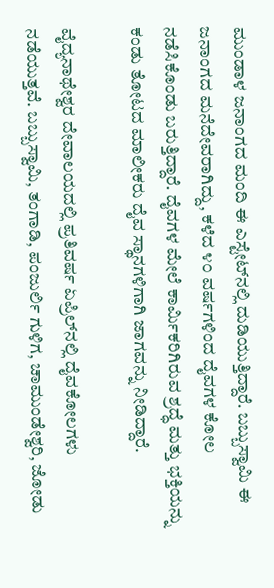ಮುಂಡಾಳ ಜನಾಂಗದ ಮಂದಿ ಈ ಎಸ್ಟೇಟ್‌ನಲ್ಲಿ ದುಡಿಯುತ್ತಿದ್ದಾರೆ. ಬಬ್ಬುಸ್ವಾಮಿ ಈ ಜನಾಂಗದ ಮನೆದೇವರಾಗಿದ್ದು, ಕಳೆದ ೪೦ ವರ್ಷಗಳಿಂದ ದೈವಗಳ ಕೋಲ ನಡೆಸಿಕೊಂಡು ಬರುತ್ತಿದ್ದಾರೆ. ದೈವಗಳ ಮೇಲೆ ಕಾರ್ಮಿಕರಿಗಿರುವ ಶ್ರದ್ಧೆ ಮತ್ತು ಭಕ್ತಿಯನ್ನು ಕಂಡು ತೋಟದ ಮಾಲೀಕರು ದೈವ ಸ್ಥಾನಗಳಿಗಾಗಿ ಜಾಗವನ್ನು ನೀಡಿದ್ದಾರೆ.

ವೈದ್ಯನಾಥೇಶ್ವರ ದೇವಾಲಯದಲ್ಲಿ ಪ್ರತಿವರ್ಷ ಏಪ್ರಿಲ್‌ನಲ್ಲಿ ದೈವಕೋಲಗಳು ನಡೆಯುತ್ತವೆ. ಬಬ್ಬುಸ್ವಾಮಿ, ತಂಗಾಡಿ, ಪಂಜುರ್ಲಿ ಗುಳಿಗ, ಚಾಮುಂಡೇಶ್ವರಿ, ಜೋಡು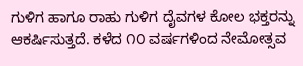ಗುಳಿಗ ಹಾಗೂ ರಾಹು ಗುಳಿಗ ದೈವಗಳ ಕೋಲ ಭಕ್ತರನ್ನು ಆಕರ್ಷಿಸುತ್ತದೆ. ಕಳೆದ ೧೦ ವರ್ಷಗಳಿಂದ ನೇಮೋತ್ಸವ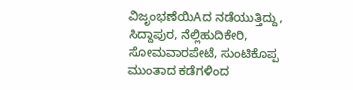ವಿಜೃಂಭಣೆಯಿAದ ನಡೆಯುತ್ತಿದ್ದು, ಸಿದ್ದಾಪುರ, ನೆಲ್ಲಿಹುದಿಕೇರಿ, ಸೋಮವಾರಪೇಟೆ, ಸುಂಟಿಕೊಪ್ಪ ಮುಂತಾದ ಕಡೆಗಳಿಂದ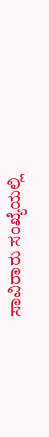ಸಾವಿರಾರು ಸಂಖ್ಯೆಯಲ್ಲಿ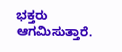ಭಕ್ತರು ಆಗಮಿಸುತ್ತಾರೆ.